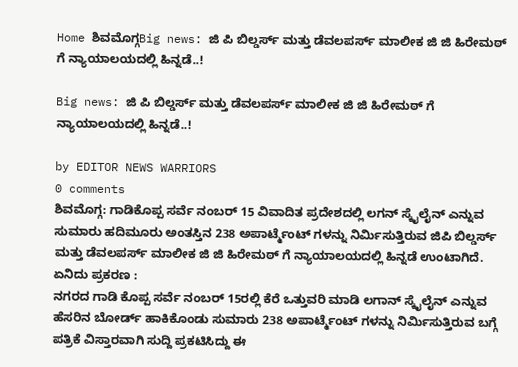Home ಶಿವಮೊಗ್ಗBig news: ಜಿ ಪಿ ಬಿಲ್ಡರ್ಸ್ ಮತ್ತು ಡೆವಲಪರ್ಸ್ ಮಾಲೀಕ ಜಿ ಜಿ ಹಿರೇಮಠ್ ಗೆ ನ್ಯಾಯಾಲಯದಲ್ಲಿ ಹಿನ್ನಡೆ..!

Big news: ಜಿ ಪಿ ಬಿಲ್ಡರ್ಸ್ ಮತ್ತು ಡೆವಲಪರ್ಸ್ ಮಾಲೀಕ ಜಿ ಜಿ ಹಿರೇಮಠ್ ಗೆ ನ್ಯಾಯಾಲಯದಲ್ಲಿ ಹಿನ್ನಡೆ..!

by EDITOR NEWS WARRIORS
0 comments
ಶಿವಮೊಗ್ಗ: ಗಾಡಿಕೊಪ್ಪ ಸರ್ವೆ ನಂಬರ್ 15 ವಿವಾದಿತ ಪ್ರದೇಶದಲ್ಲಿ ಲಗನ್ ಸ್ಕೈಲೈನ್ ಎನ್ನುವ ಸುಮಾರು ಹದಿಮೂರು ಅಂತಸ್ತಿನ 238 ಅಪಾರ್ಟ್ಮೆಂಟ್ ಗಳನ್ನು ನಿರ್ಮಿಸುತ್ತಿರುವ ಜಿಪಿ ಬಿಲ್ಡರ್ಸ್ ಮತ್ತು ಡೆವಲಪರ್ಸ್ ಮಾಲೀಕ ಜಿ ಜಿ ಹಿರೇಮಠ್ ಗೆ ನ್ಯಾಯಾಲಯದಲ್ಲಿ ಹಿನ್ನಡೆ ಉಂಟಾಗಿದೆ.
ಏನಿದು ಪ್ರಕರಣ :
ನಗರದ ಗಾಡಿ ಕೊಪ್ಪ ಸರ್ವೆ ನಂಬರ್ 15ರಲ್ಲಿ ಕೆರೆ ಒತ್ತುವರಿ ಮಾಡಿ ಲಗಾನ್ ಸ್ಕೈಲೈನ್ ಎನ್ನುವ ಹೆಸರಿನ ಬೋರ್ಡ್ ಹಾಕಿಕೊಂಡು ಸುಮಾರು 238 ಅಪಾರ್ಟ್ಮೆಂಟ್ ಗಳನ್ನು ನಿರ್ಮಿಸುತ್ತಿರುವ ಬಗ್ಗೆ ಪತ್ರಿಕೆ ವಿಸ್ತಾರವಾಗಿ ಸುದ್ದಿ ಪ್ರಕಟಿಸಿದ್ದು ಈ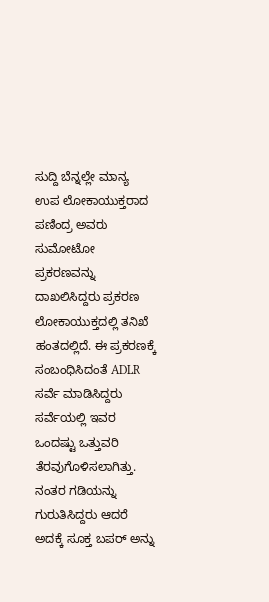ಸುದ್ದಿ ಬೆನ್ನಲ್ಲೇ ಮಾನ್ಯ ಉಪ ಲೋಕಾಯುಕ್ತರಾದ ಪಣಿಂದ್ರ ಅವರು ಸುಮೋಟೋ ಪ್ರಕರಣವನ್ನು ದಾಖಲಿಸಿದ್ದರು ಪ್ರಕರಣ ಲೋಕಾಯುಕ್ತದಲ್ಲಿ ತನಿಖೆ ಹಂತದಲ್ಲಿದೆ. ಈ ಪ್ರಕರಣಕ್ಕೆ ಸಂಬಂಧಿಸಿದಂತೆ ADLR ಸರ್ವೆ ಮಾಡಿಸಿದ್ದರು ಸರ್ವೆಯಲ್ಲಿ ಇವರ ಒಂದಷ್ಟು ಒತ್ತುವರಿ ತೆರವುಗೊಳಿಸಲಾಗಿತ್ತು. ನಂತರ ಗಡಿಯನ್ನು ಗುರುತಿಸಿದ್ದರು ಆದರೆ ಅದಕ್ಕೆ ಸೂಕ್ತ ಬಪರ್ ಅನ್ನು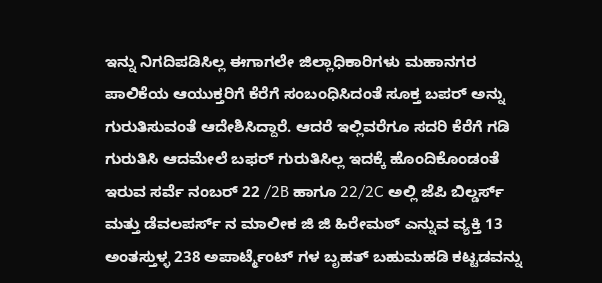ಇನ್ನು ನಿಗದಿಪಡಿಸಿಲ್ಲ ಈಗಾಗಲೇ ಜಿಲ್ಲಾಧಿಕಾರಿಗಳು ಮಹಾನಗರ ಪಾಲಿಕೆಯ ಆಯುಕ್ತರಿಗೆ ಕೆರೆಗೆ ಸಂಬಂಧಿಸಿದಂತೆ ಸೂಕ್ತ ಬಪರ್ ಅನ್ನು ಗುರುತಿಸುವಂತೆ ಆದೇಶಿಸಿದ್ದಾರೆ. ಆದರೆ ಇಲ್ಲಿವರೆಗೂ ಸದರಿ ಕೆರೆಗೆ ಗಡಿ ಗುರುತಿಸಿ ಆದಮೇಲೆ ಬಫರ್ ಗುರುತಿಸಿಲ್ಲ ಇದಕ್ಕೆ ಹೊಂದಿಕೊಂಡಂತೆ ಇರುವ ಸರ್ವೆ ನಂಬರ್ 22 /2B ಹಾಗೂ 22/2C ಅಲ್ಲಿ ಜೆಪಿ ಬಿಲ್ಡರ್ಸ್ ಮತ್ತು ಡೆವಲಪರ್ಸ್ ನ ಮಾಲೀಕ ಜಿ ಜಿ ಹಿರೇಮಠ್ ಎನ್ನುವ ವ್ಯಕ್ತಿ 13 ಅಂತಸ್ತುಳ್ಳ 238 ಅಪಾರ್ಟ್ಮೆಂಟ್ ಗಳ ಬೃಹತ್ ಬಹುಮಹಡಿ ಕಟ್ಟಡವನ್ನು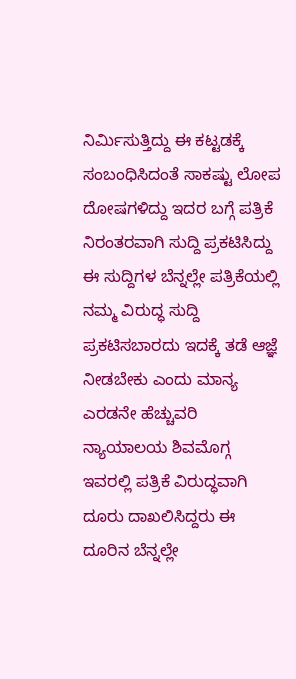ನಿರ್ಮಿಸುತ್ತಿದ್ದು ಈ ಕಟ್ಟಡಕ್ಕೆ ಸಂಬಂಧಿಸಿದಂತೆ ಸಾಕಷ್ಟು ಲೋಪ ದೋಷಗಳಿದ್ದು ಇದರ ಬಗ್ಗೆ ಪತ್ರಿಕೆ ನಿರಂತರವಾಗಿ ಸುದ್ದಿ ಪ್ರಕಟಿಸಿದ್ದು ಈ ಸುದ್ದಿಗಳ ಬೆನ್ನಲ್ಲೇ ಪತ್ರಿಕೆಯಲ್ಲಿ ನಮ್ಮ ವಿರುದ್ಧ ಸುದ್ದಿ ಪ್ರಕಟಿಸಬಾರದು ಇದಕ್ಕೆ ತಡೆ ಆಜ್ಞೆ ನೀಡಬೇಕು ಎಂದು ಮಾನ್ಯ ಎರಡನೇ ಹೆಚ್ಚುವರಿ ನ್ಯಾಯಾಲಯ ಶಿವಮೊಗ್ಗ ಇವರಲ್ಲಿ ಪತ್ರಿಕೆ ವಿರುದ್ಧವಾಗಿ ದೂರು ದಾಖಲಿಸಿದ್ದರು ಈ ದೂರಿನ ಬೆನ್ನಲ್ಲೇ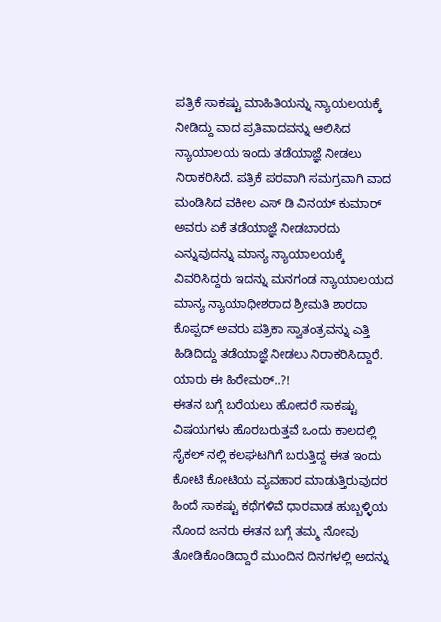ಪತ್ರಿಕೆ ಸಾಕಷ್ಟು ಮಾಹಿತಿಯನ್ನು ನ್ಯಾಯಲಯಕ್ಕೆ ನೀಡಿದ್ದು ವಾದ ಪ್ರತಿವಾದವನ್ನು ಆಲಿಸಿದ ನ್ಯಾಯಾಲಯ ಇಂದು ತಡೆಯಾಜ್ಞೆ ನೀಡಲು ನಿರಾಕರಿಸಿದೆ. ಪತ್ರಿಕೆ ಪರವಾಗಿ ಸಮಗ್ರವಾಗಿ ವಾದ ಮಂಡಿಸಿದ ವಕೀಲ ಎಸ್‌ ಡಿ ವಿನಯ್ ಕುಮಾರ್ ಅವರು ಏಕೆ ತಡೆಯಾಜ್ಞೆ ನೀಡಬಾರದು ಎನ್ನುವುದನ್ನು ಮಾನ್ಯ ನ್ಯಾಯಾಲಯಕ್ಕೆ ವಿವರಿಸಿದ್ದರು ಇದನ್ನು ಮನಗಂಡ ನ್ಯಾಯಾಲಯದ ಮಾನ್ಯ ನ್ಯಾಯಾಧೀಶರಾದ ಶ್ರೀಮತಿ ಶಾರದಾ ಕೊಪ್ಪದ್ ಅವರು ಪತ್ರಿಕಾ ಸ್ವಾತಂತ್ರವನ್ನು ಎತ್ತಿ ಹಿಡಿದಿದ್ದು ತಡೆಯಾಜ್ಞೆ ನೀಡಲು ನಿರಾಕರಿಸಿದ್ದಾರೆ.
ಯಾರು ಈ ಹಿರೇಮಠ್..?!
ಈತನ ಬಗ್ಗೆ ಬರೆಯಲು ಹೋದರೆ ಸಾಕಷ್ಟು ವಿಷಯಗಳು ಹೊರಬರುತ್ತವೆ ಒಂದು ಕಾಲದಲ್ಲಿ ಸೈಕಲ್ ನಲ್ಲಿ ಕಲಘಟಗಿಗೆ ಬರುತ್ತಿದ್ದ ಈತ ಇಂದು ಕೋಟಿ ಕೋಟಿಯ ವ್ಯವಹಾರ ಮಾಡುತ್ತಿರುವುದರ ಹಿಂದೆ ಸಾಕಷ್ಟು ಕಥೆಗಳಿವೆ ಧಾರವಾಡ ಹುಬ್ಬಳ್ಳಿಯ ನೊಂದ ಜನರು ಈತನ ಬಗ್ಗೆ ತಮ್ಮ ನೋವು ತೋಡಿಕೊಂಡಿದ್ದಾರೆ ಮುಂದಿನ ದಿನಗಳಲ್ಲಿ ಅದನ್ನು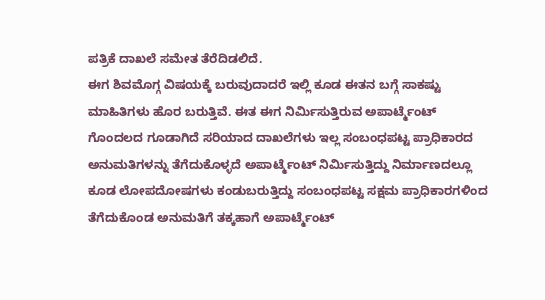ಪತ್ರಿಕೆ ದಾಖಲೆ ಸಮೇತ ತೆರೆದಿಡಲಿದೆ.
ಈಗ ಶಿವಮೊಗ್ಗ ವಿಷಯಕ್ಕೆ ಬರುವುದಾದರೆ ಇಲ್ಲಿ ಕೂಡ ಈತನ ಬಗ್ಗೆ ಸಾಕಷ್ಟು ಮಾಹಿತಿಗಳು ಹೊರ ಬರುತ್ತಿವೆ. ಈತ ಈಗ ನಿರ್ಮಿಸುತ್ತಿರುವ ಅಪಾರ್ಟ್ಮೆಂಟ್ ಗೊಂದಲದ ಗೂಡಾಗಿದೆ ಸರಿಯಾದ ದಾಖಲೆಗಳು ಇಲ್ಲ ಸಂಬಂಧಪಟ್ಟ ಪ್ರಾಧಿಕಾರದ ಅನುಮತಿಗಳನ್ನು ತೆಗೆದುಕೊಳ್ಳದೆ ಅಪಾರ್ಟ್ಮೆಂಟ್ ನಿರ್ಮಿಸುತ್ತಿದ್ದು ನಿರ್ಮಾಣದಲ್ಲೂ ಕೂಡ ಲೋಪದೋಷಗಳು ಕಂಡುಬರುತ್ತಿದ್ದು ಸಂಬಂಧಪಟ್ಟ ಸಕ್ಷಮ ಪ್ರಾಧಿಕಾರಗಳಿಂದ ತೆಗೆದುಕೊಂಡ ಅನುಮತಿಗೆ ತಕ್ಕಹಾಗೆ ಅಪಾರ್ಟ್ಮೆಂಟ್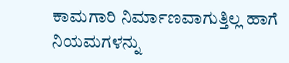ಕಾಮಗಾರಿ ನಿರ್ಮಾಣವಾಗುತ್ತಿಲ್ಲ ಹಾಗೆ ನಿಯಮಗಳನ್ನು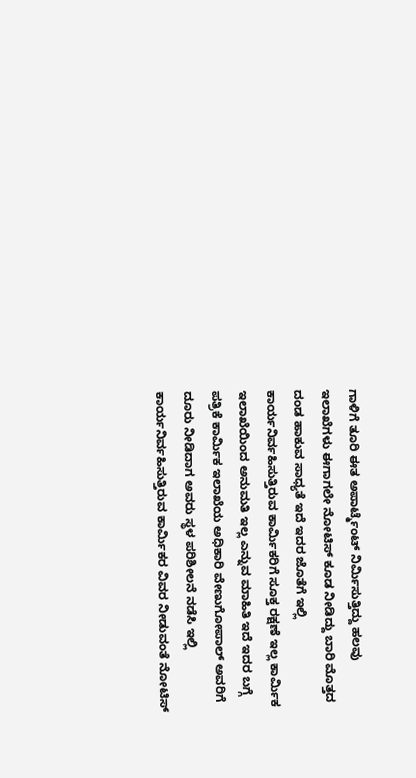ಗಾಳಿಗೆ ತೂರಿ ಈತ ಅಪಾರ್ಟ್ಮೆಂಟ್ ನಿರ್ಮಿಸುತ್ತಿದ್ದು ಹಲವು ಇಲಾಖೆಗಳು ಈಗಾಗಲೇ ನೋಟಿಸ್ ಕೂಡ ನೀಡಿದ್ದು ಬಾರಿ ಮೊತ್ತದ ದಂಡ ಹಾಕುವ ಸಾಧ್ಯತೆ ಇದೆ ಇದರ ಜೊತೆಗೆ ಇಲ್ಲಿ ಕಾರ್ಯನಿರ್ವಹಿಸುತ್ತಿರುವ ಕಾರ್ಮಿಕರಿಗೆ ಸೂಕ್ತ ರಕ್ಷಣೆ ಇಲ್ಲ ಕಾರ್ಮಿಕ ಇಲಾಖೆಯಿಂದ ಅನುಮತಿ ಇಲ್ಲ ಎನ್ನುವ ಮಾಹಿತಿ ಇದೆ ಇದರ ಬಗ್ಗೆ ಪತ್ರಿಕೆ ಕಾರ್ಮಿಕ ಇಲಾಖೆಯ ಅಧಿಕಾರಿ ವೇಣುಗೋಪಾಲ್ ಅವರಿಗೆ ದೂರು ನೀಡಿದಾಗ ಅವರು ಸ್ಥಳ ಪರಿಶೀಲನೆ ನಡೆಸಿ ಇಲ್ಲಿ ಕಾರ್ಯನಿರ್ವಹಿಸುತ್ತಿರುವ ಕಾರ್ಮಿಕರ ವಿವರ ನೀಡುವಂತೆ ನೋಟಿಸ್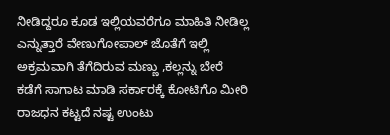ನೀಡಿದ್ದರೂ ಕೂಡ ಇಲ್ಲಿಯವರೆಗೂ ಮಾಹಿತಿ ನೀಡಿಲ್ಲ ಎನ್ನುತ್ತಾರೆ ವೇಣುಗೋಪಾಲ್ ಜೊತೆಗೆ ಇಲ್ಲಿ ಅಕ್ರಮವಾಗಿ ತೆಗೆದಿರುವ ಮಣ್ಣು ,ಕಲ್ಲನ್ನು ಬೇರೆ ಕಡೆಗೆ ಸಾಗಾಟ ಮಾಡಿ ಸರ್ಕಾರಕ್ಕೆ ಕೋಟಿಗೊ ಮೀರಿ ರಾಜಧನ ಕಟ್ಟದೆ ನಷ್ಟ ಉಂಟು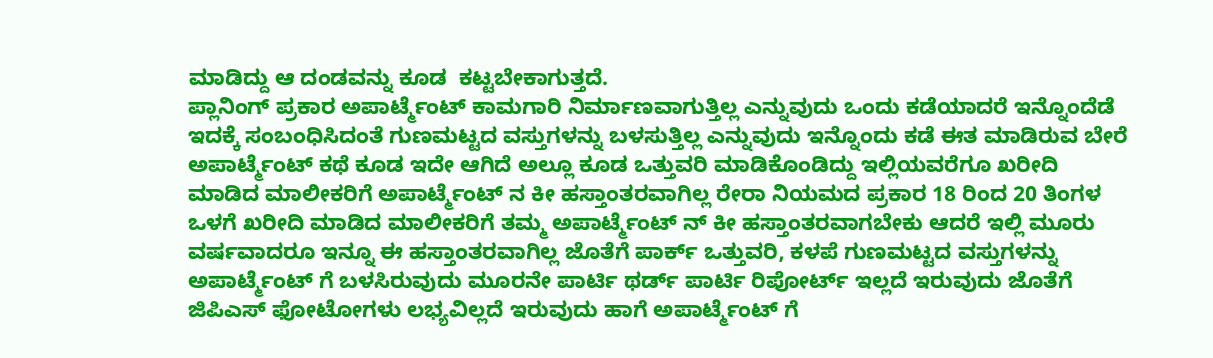ಮಾಡಿದ್ದು ಆ ದಂಡವನ್ನು ಕೂಡ ‌ ಕಟ್ಟಬೇಕಾಗುತ್ತದೆ.
ಪ್ಲಾನಿಂಗ್ ಪ್ರಕಾರ ಅಪಾರ್ಟ್ಮೆಂಟ್ ಕಾಮಗಾರಿ ನಿರ್ಮಾಣವಾಗುತ್ತಿಲ್ಲ ಎನ್ನುವುದು ಒಂದು ಕಡೆಯಾದರೆ ಇನ್ನೊಂದೆಡೆ ಇದಕ್ಕೆ ಸಂಬಂಧಿಸಿದಂತೆ ಗುಣಮಟ್ಟದ ವಸ್ತುಗಳನ್ನು ಬಳಸುತ್ತಿಲ್ಲ ಎನ್ನುವುದು ಇನ್ನೊಂದು ಕಡೆ ಈತ ಮಾಡಿರುವ ಬೇರೆ ಅಪಾರ್ಟ್ಮೆಂಟ್ ಕಥೆ ಕೂಡ ಇದೇ ಆಗಿದೆ ಅಲ್ಲೂ ಕೂಡ ಒತ್ತುವರಿ ಮಾಡಿಕೊಂಡಿದ್ದು ಇಲ್ಲಿಯವರೆಗೂ ಖರೀದಿ ಮಾಡಿದ ಮಾಲೀಕರಿಗೆ ಅಪಾರ್ಟ್ಮೆಂಟ್ ನ ಕೀ ಹಸ್ತಾಂತರವಾಗಿಲ್ಲ ರೇರಾ ನಿಯಮದ ಪ್ರಕಾರ 18 ರಿಂದ 20 ತಿಂಗಳ ಒಳಗೆ ಖರೀದಿ ಮಾಡಿದ ಮಾಲೀಕರಿಗೆ ತಮ್ಮ ಅಪಾರ್ಟ್ಮೆಂಟ್ ನ್ ಕೀ ಹಸ್ತಾಂತರವಾಗಬೇಕು ಆದರೆ ಇಲ್ಲಿ ಮೂರು ವರ್ಷವಾದರೂ ಇನ್ನೂ ಈ ಹಸ್ತಾಂತರವಾಗಿಲ್ಲ ಜೊತೆಗೆ ಪಾರ್ಕ್ ಒತ್ತುವರಿ, ಕಳಪೆ ಗುಣಮಟ್ಟದ ವಸ್ತುಗಳನ್ನು ಅಪಾರ್ಟ್ಮೆಂಟ್ ಗೆ ಬಳಸಿರುವುದು ಮೂರನೇ ಪಾರ್ಟಿ ಥರ್ಡ್ ಪಾರ್ಟಿ ರಿಪೋರ್ಟ್ ಇಲ್ಲದೆ ಇರುವುದು ಜೊತೆಗೆ ಜಿಪಿಎಸ್ ಫೋಟೋಗಳು ಲಭ್ಯವಿಲ್ಲದೆ ಇರುವುದು ಹಾಗೆ ಅಪಾರ್ಟ್ಮೆಂಟ್ ಗೆ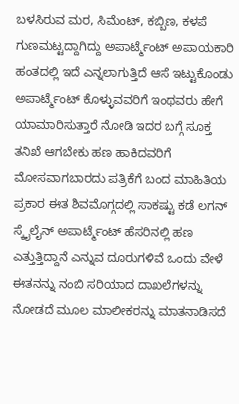ಬಳಸಿರುವ ಮರ, ಸಿಮೆಂಟ್, ಕಬ್ಬಿಣ, ಕಳಪೆ ಗುಣಮಟ್ಟದ್ದಾಗಿದ್ದು ಅಪಾರ್ಟ್ಮೆಂಟ್ ಅಪಾಯಕಾರಿ ಹಂತದಲ್ಲಿ ಇದೆ ಎನ್ನಲಾಗುತ್ತಿದೆ ಆಸೆ ಇಟ್ಟುಕೊಂಡು ಅಪಾರ್ಟ್ಮೆಂಟ್ ಕೊಳ್ಳುವವರಿಗೆ ಇಂಥವರು ಹೇಗೆ ಯಾಮಾರಿಸುತ್ತಾರೆ ನೋಡಿ ಇದರ ಬಗ್ಗೆ ಸೂಕ್ತ ತನಿಖೆ ಆಗಬೇಕು ಹಣ ಹಾಕಿದವರಿಗೆ ಮೋಸವಾಗಬಾರದು ಪತ್ರಿಕೆಗೆ ಬಂದ ಮಾಹಿತಿಯ ಪ್ರಕಾರ ಈತ ಶಿವಮೊಗ್ಗದಲ್ಲಿ ಸಾಕಷ್ಟು ಕಡೆ ಲಗನ್ ಸ್ಕೈಲೈನ್ ಅಪಾರ್ಟ್ಮೆಂಟ್ ಹೆಸರಿನಲ್ಲಿ ಹಣ ಎತ್ತುತ್ತಿದ್ದಾನೆ ಎನ್ನುವ ದೂರುಗಳಿವೆ ಒಂದು ವೇಳೆ ಈತನನ್ನು ನಂಬಿ ಸರಿಯಾದ ದಾಖಲೆಗಳನ್ನು ನೋಡದೆ ಮೂಲ ಮಾಲೀಕರನ್ನು ಮಾತನಾಡಿಸದೆ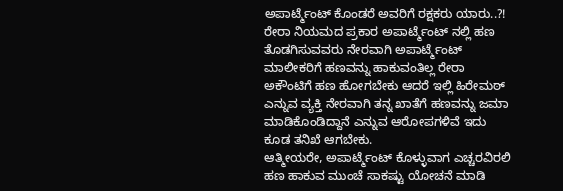ಅಪಾರ್ಟ್ಮೆಂಟ್ ಕೊಂಡರೆ ಅವರಿಗೆ ರಕ್ಷಕರು ಯಾರು..?! ರೇರಾ ನಿಯಮದ ಪ್ರಕಾರ ಅಪಾರ್ಟ್ಮೆಂಟ್ ನಲ್ಲಿ ಹಣ ತೊಡಗಿಸುವವರು ನೇರವಾಗಿ ಅಪಾರ್ಟ್ಮೆಂಟ್ ಮಾಲೀಕರಿಗೆ ಹಣವನ್ನು ಹಾಕುವಂತಿಲ್ಲ ರೇರಾ ಅಕೌಂಟಿಗೆ ಹಣ ಹೋಗಬೇಕು ಆದರೆ ಇಲ್ಲಿ ಹಿರೇಮಠ್ ಎನ್ನುವ ವ್ಯಕ್ತಿ ನೇರವಾಗಿ ತನ್ನ ಖಾತೆಗೆ ಹಣವನ್ನು ಜಮಾ ಮಾಡಿಕೊಂಡಿದ್ದಾನೆ ಎನ್ನುವ ಆರೋಪಗಳಿವೆ ಇದು ಕೂಡ ತನಿಖೆ ಆಗಬೇಕು.
ಆತ್ಮೀಯರೇ, ಅಪಾರ್ಟ್ಮೆಂಟ್ ಕೊಳ್ಳುವಾಗ ಎಚ್ಚರವಿರಲಿ ಹಣ ಹಾಕುವ ಮುಂಚೆ ಸಾಕಷ್ಟು ಯೋಚನೆ ಮಾಡಿ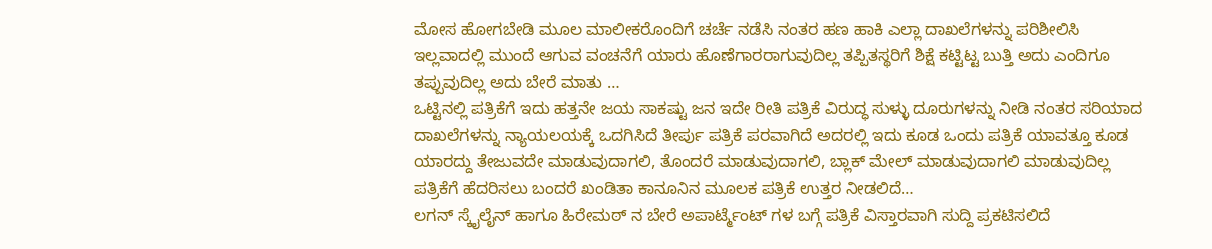ಮೋಸ ಹೋಗಬೇಡಿ ಮೂಲ ಮಾಲೀಕರೊಂದಿಗೆ ಚರ್ಚೆ ನಡೆಸಿ ನಂತರ ಹಣ ಹಾಕಿ ಎಲ್ಲಾ ದಾಖಲೆಗಳನ್ನು ಪರಿಶೀಲಿಸಿ ಇಲ್ಲವಾದಲ್ಲಿ ಮುಂದೆ ಆಗುವ ವಂಚನೆಗೆ ಯಾರು ಹೊಣೆಗಾರರಾಗುವುದಿಲ್ಲ ತಪ್ಪಿತಸ್ಥರಿಗೆ ಶಿಕ್ಷೆ ಕಟ್ಟಿಟ್ಟ ಬುತ್ತಿ ಅದು ಎಂದಿಗೂ ತಪ್ಪುವುದಿಲ್ಲ ಅದು ಬೇರೆ ಮಾತು …
ಒಟ್ಟಿನಲ್ಲಿ ಪತ್ರಿಕೆಗೆ ಇದು ಹತ್ತನೇ ಜಯ ಸಾಕಷ್ಟು ಜನ ಇದೇ ರೀತಿ ಪತ್ರಿಕೆ ವಿರುದ್ಧ ಸುಳ್ಳು ದೂರುಗಳನ್ನು ನೀಡಿ ನಂತರ ಸರಿಯಾದ ದಾಖಲೆಗಳನ್ನು ನ್ಯಾಯಲಯಕ್ಕೆ ಒದಗಿಸಿದೆ ತೀರ್ಪು ಪತ್ರಿಕೆ ಪರವಾಗಿದೆ ಅದರಲ್ಲಿ ಇದು ಕೂಡ ಒಂದು ಪತ್ರಿಕೆ ಯಾವತ್ತೂ ಕೂಡ ಯಾರದ್ದು ತೇಜುವದೇ ಮಾಡುವುದಾಗಲಿ, ತೊಂದರೆ ಮಾಡುವುದಾಗಲಿ, ಬ್ಲಾಕ್ ಮೇಲ್ ಮಾಡುವುದಾಗಲಿ ಮಾಡುವುದಿಲ್ಲ ಪತ್ರಿಕೆಗೆ ಹೆದರಿಸಲು ಬಂದರೆ ಖಂಡಿತಾ ಕಾನೂನಿನ ಮೂಲಕ ಪತ್ರಿಕೆ ಉತ್ತರ ನೀಡಲಿದೆ…
ಲಗನ್ ಸ್ಕೈಲೈನ್ ಹಾಗೂ ಹಿರೇಮಠ್ ನ ಬೇರೆ ಅಪಾರ್ಟ್ಮೆಂಟ್ ಗಳ ಬಗ್ಗೆ ಪತ್ರಿಕೆ ವಿಸ್ತಾರವಾಗಿ ಸುದ್ದಿ ಪ್ರಕಟಿಸಲಿದೆ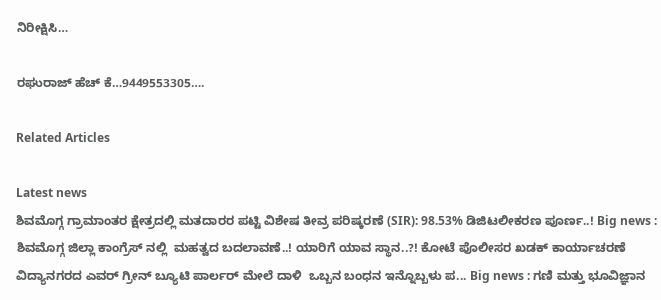ನಿರೀಕ್ಷಿಸಿ…

ರಘುರಾಜ್ ಹೆಚ್‌ ಕೆ…9449553305….

Related Articles

Latest news
ಶಿವಮೊಗ್ಗ ಗ್ರಾಮಾಂತರ ಕ್ಷೇತ್ರದಲ್ಲಿ ಮತದಾರರ ಪಟ್ಟಿ ವಿಶೇಷ ತೀವ್ರ ಪರಿಷ್ಕರಣೆ (SIR): 98.53% ಡಿಜಿಟಲೀಕರಣ ಪೂರ್ಣ..! Big news :  ಶಿವಮೊಗ್ಗ ಜಿಲ್ಲಾ ಕಾಂಗ್ರೆಸ್ ನಲ್ಲಿ  ಮಹತ್ವದ ಬದಲಾವಣೆ..! ಯಾರಿಗೆ ಯಾವ ಸ್ಥಾನ..?! ಕೋಟೆ ಪೊಲೀಸರ ಖಡಕ್ ಕಾರ್ಯಾಚರಣೆ ವಿದ್ಯಾನಗರದ ಎವರ್ ಗ್ರೀನ್ ಬ್ಯೂಟಿ ಪಾರ್ಲರ್ ಮೇಲೆ ದಾಳಿ  ಒಬ್ಬನ ಬಂಧನ ಇನ್ನೊಬ್ಬಳು ಪ... Big news : ಗಣಿ ಮತ್ತು ಭೂವಿಜ್ಞಾನ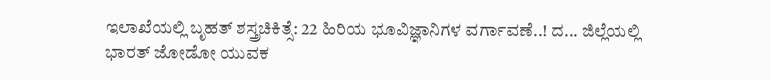ಇಲಾಖೆಯಲ್ಲಿ ಬೃಹತ್ ಶಸ್ತ್ರಚಿಕಿತ್ಸೆ: 22 ಹಿರಿಯ ಭೂವಿಜ್ಞಾನಿಗಳ ವರ್ಗಾವಣೆ..! ದ... ಜಿಲ್ಲೆಯಲ್ಲಿ ಭಾರತ್ ಜೋಡೋ ಯುವಕ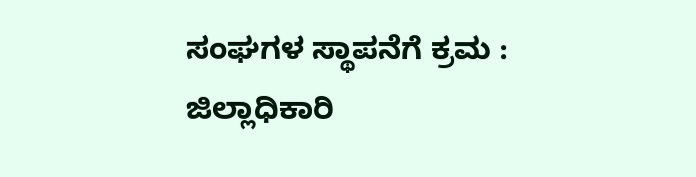ಸಂಘಗಳ ಸ್ಥಾಪನೆಗೆ ಕ್ರಮ : ಜಿಲ್ಲಾಧಿಕಾರಿ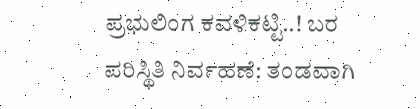ಪ್ರಭುಲಿಂಗ ಕವಳಿಕಟ್ಟಿ..! ಬರ ಪರಿಸ್ಥಿತಿ ನಿರ್ವಹಣೆ: ತಂಡವಾಗಿ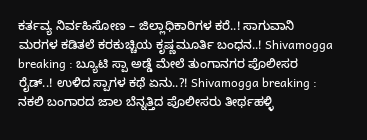ಕರ್ತವ್ಯ ನಿರ್ವಹಿಸೋಣ – ಜಿಲ್ಲಾಧಿಕಾರಿಗಳ ಕರೆ..! ಸಾಗುವಾನಿ ಮರಗಳ ಕಡಿತಲೆ ಕರಕುಚ್ಚಿಯ ಕೃಷ್ಣಮೂರ್ತಿ ಬಂಧನ..! Shivamogga breaking : ಬ್ಯೂಟಿ ಸ್ಪಾ ಅಡ್ಡೆ ಮೇಲೆ ತುಂಗಾನಗರ ಪೊಲೀಸರ ರೈಡ್..! ಉಳಿದ ಸ್ಪಾಗಳ ಕಥೆ ಏನು..?! Shivamogga breaking : ನಕಲಿ ಬಂಗಾರದ ಜಾಲ ಬೆನ್ನತ್ತಿದ ಪೊಲೀಸರು ತೀರ್ಥಹಳ್ಳಿ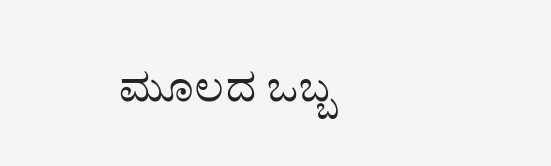ಮೂಲದ ಒಬ್ಬ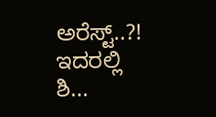ಅರೆಸ್ಟ್..?! ಇದರಲ್ಲಿ ಶಿ...